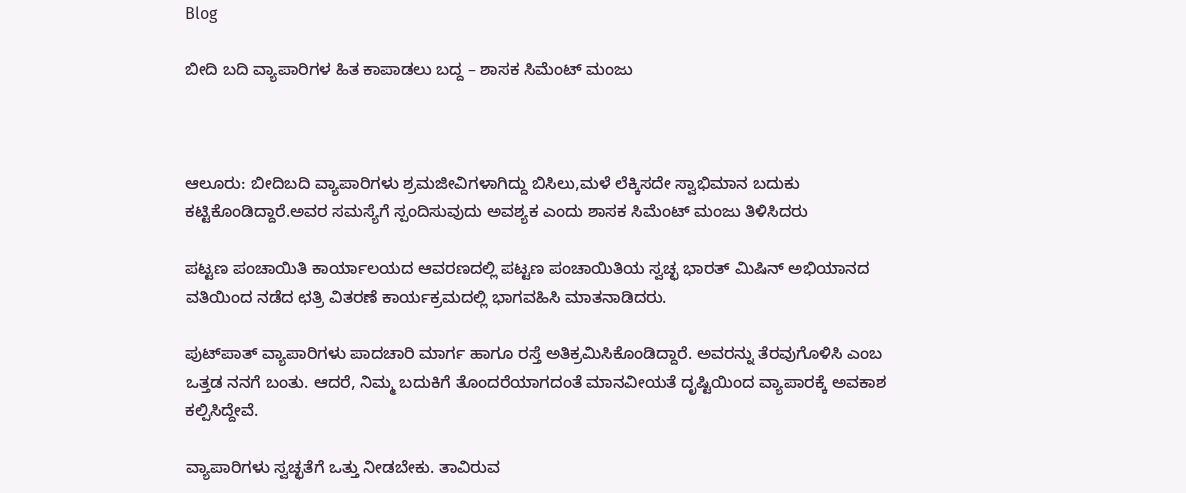Blog

ಬೀದಿ ಬದಿ ವ್ಯಾಪಾರಿಗಳ ಹಿತ ಕಾಪಾಡಲು ಬದ್ದ – ಶಾಸಕ ಸಿಮೆಂಟ್ ಮಂಜು



ಆಲೂರು: ಬೀದಿಬದಿ ವ್ಯಾಪಾರಿಗಳು ಶ್ರಮಜೀವಿಗಳಾಗಿದ್ದು ಬಿಸಿಲು,ಮಳೆ ಲೆಕ್ಕಿಸದೇ ಸ್ವಾಭಿಮಾನ ಬದುಕು ಕಟ್ಟಿಕೊಂಡಿದ್ದಾರೆ.ಅವರ ಸಮಸ್ಯೆಗೆ ಸ್ಪಂದಿಸುವುದು ಅವಶ್ಯಕ ಎಂದು ಶಾಸಕ ಸಿಮೆಂಟ್ ಮಂಜು ತಿಳಿಸಿದರು

ಪಟ್ಟಣ ಪಂಚಾಯಿತಿ ಕಾರ್ಯಾಲಯದ ಆವರಣದಲ್ಲಿ ಪಟ್ಟಣ ಪಂಚಾಯಿತಿಯ ಸ್ವಚ್ಛ ಭಾರತ್ ಮಿಷಿನ್ ಅಭಿಯಾನದ ವತಿಯಿಂದ ನಡೆದ ಛತ್ರಿ ವಿತರಣೆ ಕಾರ್ಯಕ್ರಮದಲ್ಲಿ ಭಾಗವಹಿಸಿ ಮಾತನಾಡಿದರು.

ಪುಟ್‌ಪಾತ್ ವ್ಯಾಪಾರಿಗಳು ಪಾದಚಾರಿ ಮಾರ್ಗ ಹಾಗೂ ರಸ್ತೆ ಅತಿಕ್ರಮಿಸಿಕೊಂಡಿದ್ದಾರೆ. ಅವರನ್ನು ತೆರವುಗೊಳಿಸಿ ಎಂಬ ಒತ್ತಡ ನನಗೆ ಬಂತು. ಆದರೆ, ನಿಮ್ಮ ಬದುಕಿಗೆ ತೊಂದರೆಯಾಗದಂತೆ ಮಾನವೀಯತೆ ದೃಷ್ಟಿಯಿಂದ ವ್ಯಾಪಾರಕ್ಕೆ ಅವಕಾಶ ಕಲ್ಪಿಸಿದ್ದೇವೆ.

ವ್ಯಾಪಾರಿಗಳು ಸ್ವಚ್ಛತೆಗೆ ಒತ್ತು ನೀಡಬೇಕು. ತಾವಿರುವ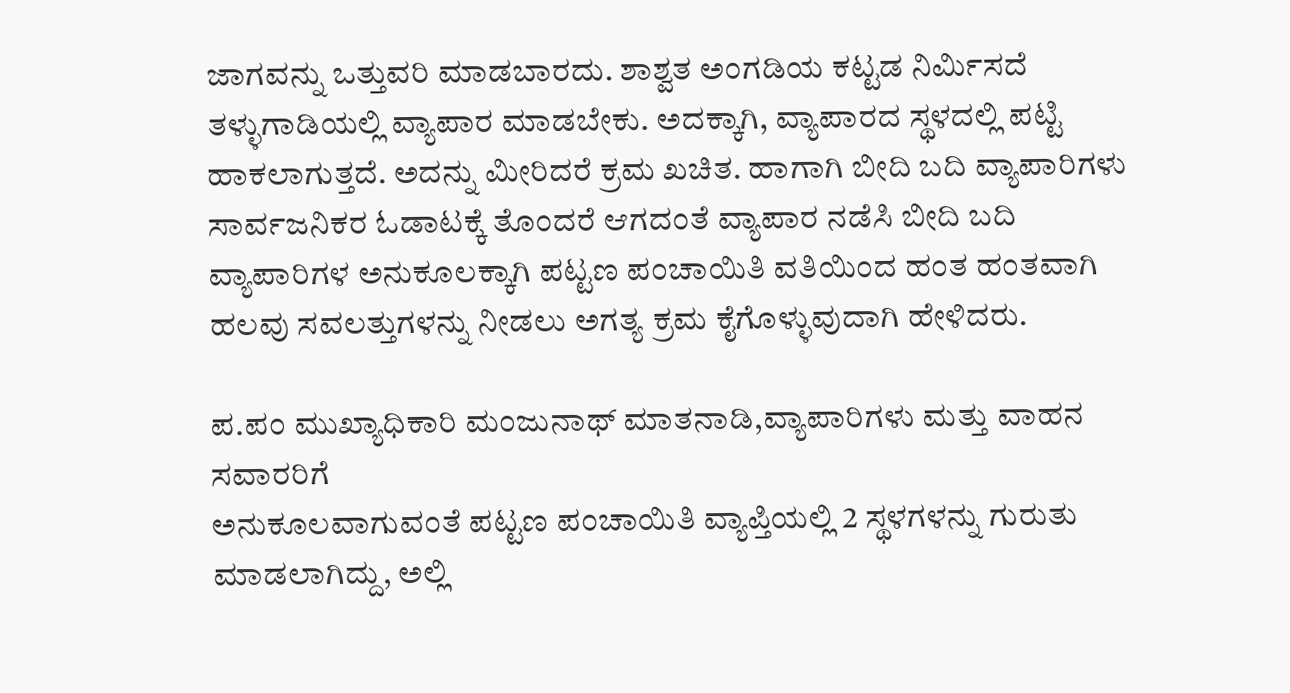ಜಾಗವನ್ನು ಒತ್ತುವರಿ ಮಾಡಬಾರದು. ಶಾಶ್ವತ ಅಂಗಡಿಯ ಕಟ್ಟಡ ನಿರ್ಮಿಸದೆ ತಳ್ಳುಗಾಡಿಯಲ್ಲಿ ವ್ಯಾಪಾರ ಮಾಡಬೇಕು. ಅದಕ್ಕಾಗಿ, ವ್ಯಾಪಾರದ ಸ್ಥಳದಲ್ಲಿ ಪಟ್ಟಿ ಹಾಕಲಾಗುತ್ತದೆ. ಅದನ್ನು ಮೀರಿದರೆ ಕ್ರಮ ಖಚಿತ. ಹಾಗಾಗಿ ಬೀದಿ ಬದಿ ವ್ಯಾಪಾರಿಗಳು ಸಾರ್ವಜನಿಕರ ಓಡಾಟಕ್ಕೆ ತೊಂದರೆ ಆಗದಂತೆ ವ್ಯಾಪಾರ ನಡೆಸಿ ಬೀದಿ ಬದಿ ವ್ಯಾಪಾರಿಗಳ ಅನುಕೂಲಕ್ಕಾಗಿ ಪಟ್ಟಣ ಪಂಚಾಯಿತಿ ವತಿಯಿಂದ ಹಂತ ಹಂತವಾಗಿ ಹಲವು ಸವಲತ್ತುಗಳನ್ನು ನೀಡಲು ಅಗತ್ಯ ಕ್ರಮ ಕೈಗೊಳ್ಳುವುದಾಗಿ ಹೇಳಿದರು.

ಪ.ಪಂ ಮುಖ್ಯಾಧಿಕಾರಿ ಮಂಜುನಾಥ್ ಮಾತನಾಡಿ,ವ್ಯಾಪಾರಿಗಳು ಮತ್ತು ವಾಹನ ಸವಾರರಿಗೆ
ಅನುಕೂಲವಾಗುವಂತೆ ಪಟ್ಟಣ ಪಂಚಾಯಿತಿ ವ್ಯಾಪ್ತಿಯಲ್ಲಿ 2 ಸ್ಥಳಗಳನ್ನು ಗುರುತು ಮಾಡಲಾಗಿದ್ದು, ಅಲ್ಲಿ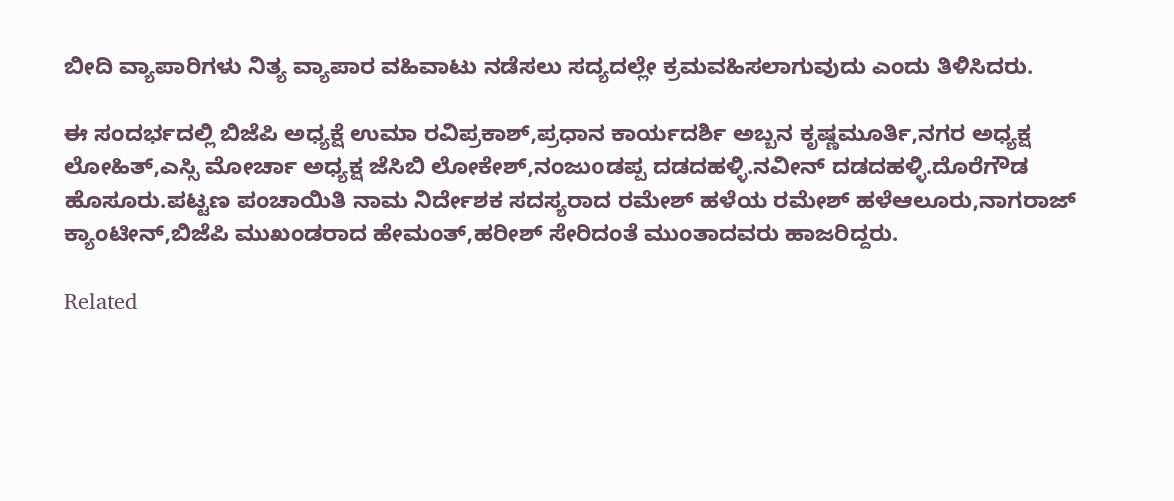ಬೀದಿ ವ್ಯಾಪಾರಿಗಳು ನಿತ್ಯ ವ್ಯಾಪಾರ ವಹಿವಾಟು ನಡೆಸಲು ಸದ್ಯದಲ್ಲೇ ಕ್ರಮವಹಿಸಲಾಗುವುದು ಎಂದು ತಿಳಿಸಿದರು.

ಈ ಸಂದರ್ಭದಲ್ಲಿ ಬಿಜೆಪಿ ಅಧ್ಯಕ್ಷೆ ಉಮಾ ರವಿಪ್ರಕಾಶ್,ಪ್ರಧಾನ ಕಾರ್ಯದರ್ಶಿ ಅಬ್ಬನ ಕೃಷ್ಣಮೂರ್ತಿ,ನಗರ ಅಧ್ಯಕ್ಷ ಲೋಹಿತ್,ಎಸ್ಸಿ ಮೋರ್ಚಾ ಅಧ್ಯಕ್ಷ ಜೆಸಿಬಿ ಲೋಕೇಶ್,ನಂಜುoಡಪ್ಪ ದಡದಹಳ್ಳಿ.ನವೀನ್ ದಡದಹಳ್ಳಿ.ದೊರೆಗೌಡ ಹೊಸೂರು.ಪಟ್ಟಣ ಪಂಚಾಯಿತಿ ನಾಮ ನಿರ್ದೇಶಕ ಸದಸ್ಯರಾದ ರಮೇಶ್ ಹಳೆಯ ರಮೇಶ್ ಹಳೆಆಲೂರು,ನಾಗರಾಜ್ ಕ್ಯಾಂಟೀನ್,ಬಿಜೆಪಿ ಮುಖಂಡರಾದ ಹೇಮಂತ್,ಹರೀಶ್ ಸೇರಿದಂತೆ ಮುಂತಾದವರು ಹಾಜರಿದ್ದರು.

Related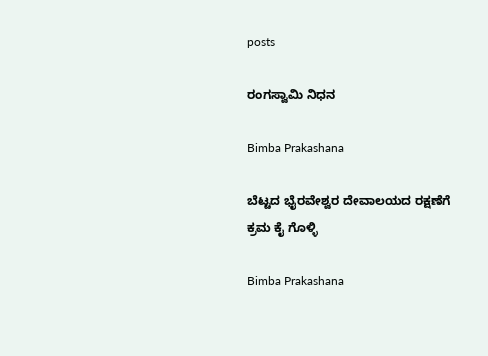posts

ರಂಗಸ್ವಾಮಿ ನಿಧನ

Bimba Prakashana

ಬೆಟ್ಟದ ಭೈರವೇಶ್ವರ ದೇವಾಲಯದ ರಕ್ಷಣೆಗೆ ಕ್ರಮ ಕೈ ಗೊಳ್ಳಿ

Bimba Prakashana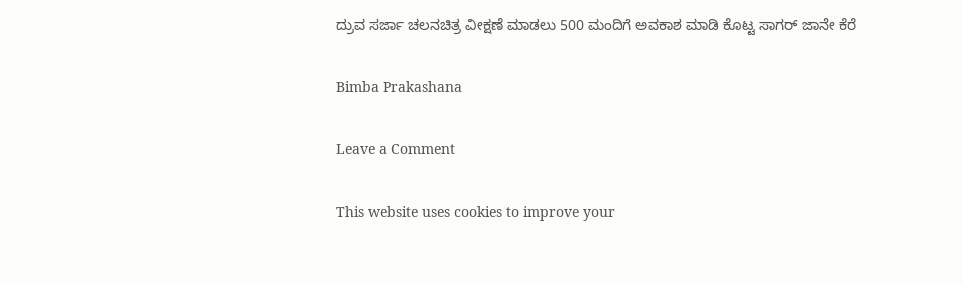ದ್ರುವ ಸರ್ಜಾ ಚಲನಚಿತ್ರ ವೀಕ್ಷಣೆ ಮಾಡಲು 500 ಮಂದಿಗೆ ಅವಕಾಶ ಮಾಡಿ ಕೊಟ್ಟ ಸಾಗರ್ ಜಾನೇ ಕೆರೆ

Bimba Prakashana

Leave a Comment

This website uses cookies to improve your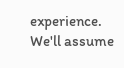experience. We'll assume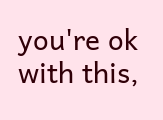you're ok with this,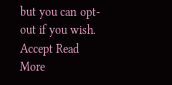but you can opt-out if you wish. Accept Read More